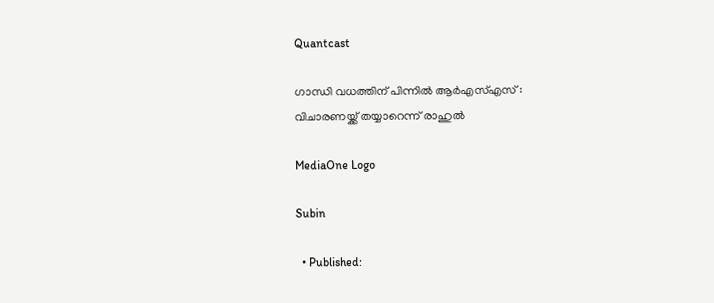Quantcast

ഗാന്ധി വധത്തിന് പിന്നില്‍ ആര്‍എസ്എസ് : വിചാരണയ്ക്ക് തയ്യാറെന്ന് രാഹുല്‍

MediaOne Logo

Subin

  • Published: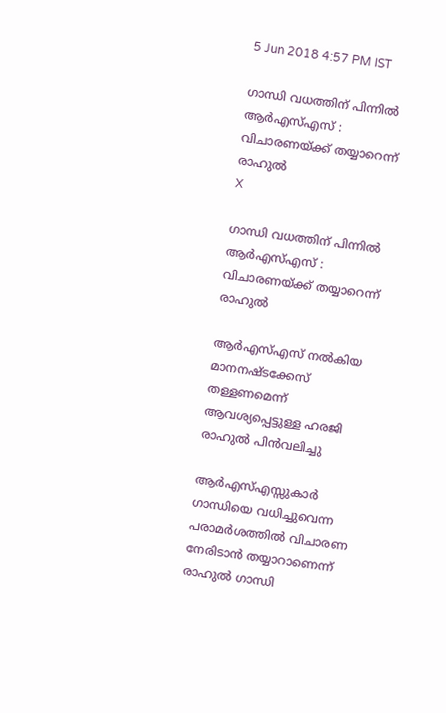5 Jun 2018 4:57 PM IST

ഗാന്ധി വധത്തിന് പിന്നില്‍ ആര്‍എസ്എസ് : വിചാരണയ്ക്ക് തയ്യാറെന്ന് രാഹുല്‍
X

ഗാന്ധി വധത്തിന് പിന്നില്‍ ആര്‍എസ്എസ് : വിചാരണയ്ക്ക് തയ്യാറെന്ന് രാഹുല്‍

ആര്‍എസ്എസ് നല്‍കിയ മാനനഷ്ടക്കേസ് തള്ളണമെന്ന് ആവശ്യപ്പെട്ടുള്ള ഹരജി രാഹുല്‍ പിന്‍വലിച്ചു

ആര്‍എസ്എസ്സുകാര്‍ ഗാന്ധിയെ വധിച്ചുവെന്ന പരാമര്‍ശത്തില്‍ വിചാരണ നേരിടാന്‍ തയ്യാറാണെന്ന് രാഹുല്‍ ഗാന്ധി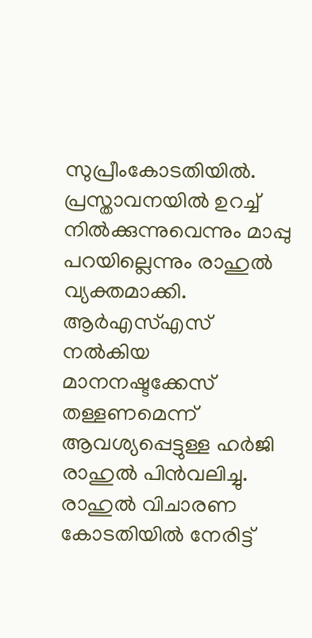സുപ്രീംകോടതിയില്‍. പ്രസ്താവനയില്‍ ഉറച്ച് നില്‍ക്കുന്നുവെന്നും മാപ്പു പറയില്ലെന്നും രാഹുല്‍ വ്യക്തമാക്കി. ആര്‍എസ്എസ് നല്‍കിയ മാനനഷ്ടക്കേസ് തള്ളണമെന്ന് ആവശ്യപ്പെട്ടുള്ള ഹര്‍ജി രാഹുല്‍ പിന്‍വലിച്ചു. രാഹുല്‍ വിചാരണ കോടതിയില്‍ നേരിട്ട്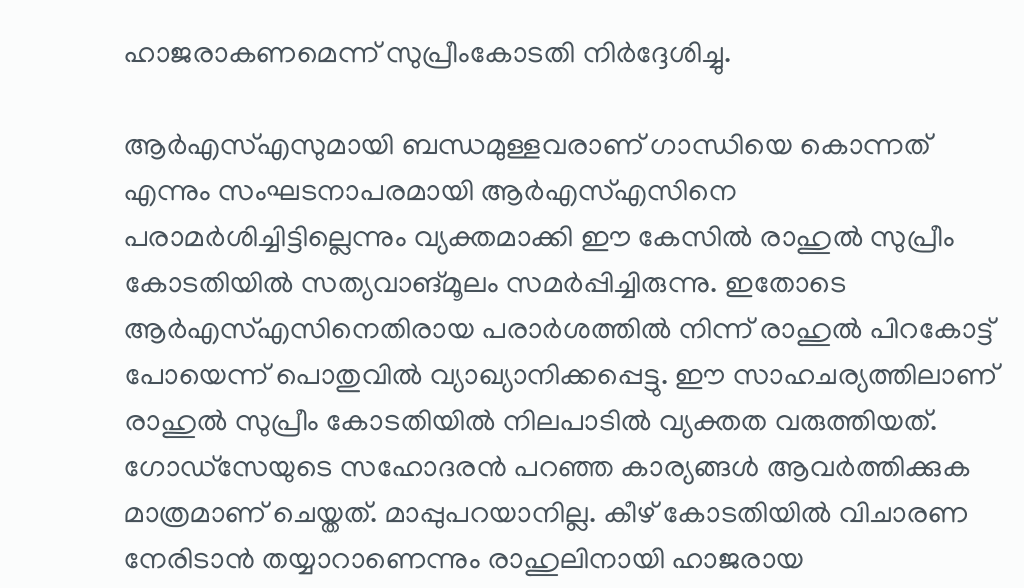ഹാജരാകണമെന്ന് സുപ്രീംകോടതി നിര്‍ദ്ദേശിച്ചു.

ആര്‍എസ്എസുമായി ബന്ധമുള്ളവരാണ് ഗാന്ധിയെ കൊന്നത് എന്നും സംഘടനാപരമായി ആര്‍എസ്എസിനെ പരാമര്‍ശിച്ചിട്ടില്ലെന്നും വ്യക്തമാക്കി ഈ കേസില്‍‌ രാഹുല്‍ സുപ്രീം കോടതിയില്‍ സത്യവാങ്മൂലം സമര്‍‌പ്പിച്ചിരുന്നു. ഇതോടെ ആര്‍എസ്എസിനെതിരായ പരാര്‍ശത്തില്‍ നിന്ന് രാഹുല്‍ പിറകോട്ട് പോയെന്ന് പൊതുവില്‍ വ്യാഖ്യാനിക്കപ്പെട്ടു. ഈ സാഹചര്യത്തിലാണ് രാഹുല്‍ സുപ്രീം കോടതിയില്‍ നിലപാടില്‍ വ്യക്തത വരുത്തിയത്. ഗോഡ്സേയുടെ സഹോദരന്‍ പറഞ്ഞ കാര്യങ്ങള്‍ ആവര്‍ത്തിക്കുക മാത്രമാണ് ചെയ്തത്. മാപ്പുപറയാനില്ല. കീഴ് കോടതിയില്‍ വിചാരണ നേരിടാന്‍ തയ്യാറാണെന്നും രാഹുലിനായി ഹാജരായ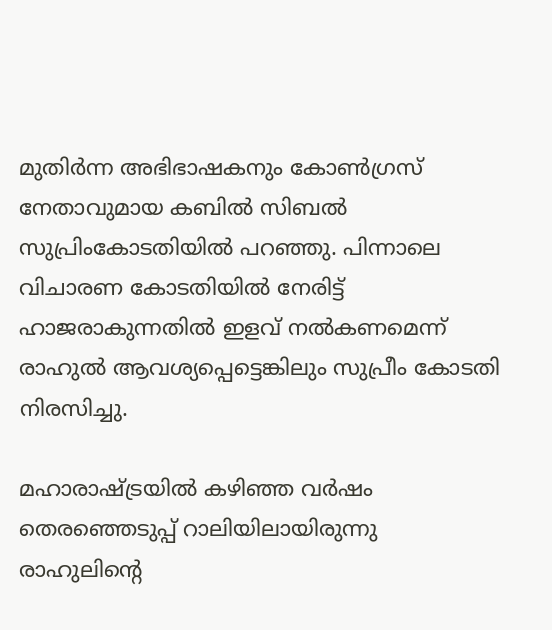മുതിര്‍ന്ന അഭിഭാഷകനും കോണ്‍‌ഗ്രസ് നേതാവുമായ കബില്‍ സിബല്‍ സുപ്രിംകോടതിയില്‍ പറഞ്ഞു. പിന്നാലെ വിചാരണ കോടതിയില്‍ നേരിട്ട് ഹാജരാകുന്നതില്‍ ഇളവ് നല്‍കണമെന്ന് രാഹുല്‍ ആവശ്യപ്പെട്ടെങ്കിലും സുപ്രീം കോടതി നിരസിച്ചു.

മഹാരാഷ്ട്രയില്‍ കഴിഞ്ഞ വര്‍ഷം തെരഞ്ഞെടുപ്പ് റാലിയിലായിരുന്നു രാഹുലിന്‍റെ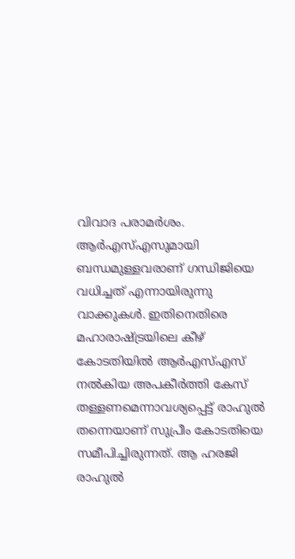വിവാദ പരാമര്‍‌ശം. ആര്‍‌എസ്എസുമായി ബന്ധമുള്ളവരാണ് ഗന്ധിജിയെ വധിച്ചത് എന്നായിരുന്നു വാക്കുകള്‍. ഇതിനെതിരെ മഹാരാഷ്ട്രയിലെ കീഴ് കോടതിയില്‍ ആര്‍‌എസ്എസ് നല്‍കിയ അപകീര്‍ത്തി കേസ് തള്ളണമെന്നാവശ്യപ്പെട്ട് രാഹുല്‍ തന്നെയാണ് സുപ്രീം കോടതിയെ സമീപിച്ചിരുന്നത്. ആ ഹരജി രാഹുല്‍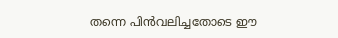തന്നെ പിന്‍വലിച്ചതോടെ ഈ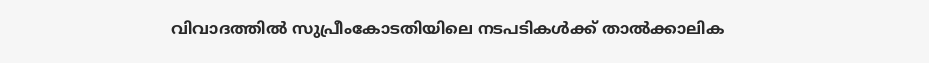വിവാദത്തില്‍ സുപ്രീംകോടതിയിലെ നടപടികള്‍ക്ക് താല്‍ക്കാലിക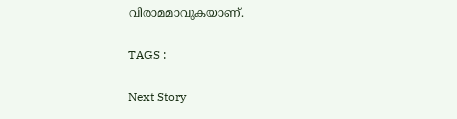വിരാമമാവുകയാണ്.

TAGS :

Next Story